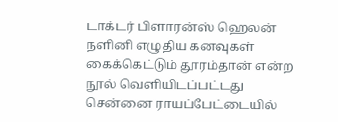டாக்டர் பிளாரன்ஸ் ஹெலன் நளினி எழுதிய கனவுகள் கைக்கெட்டும் தூரம்தான் என்ற நூல் வெளியிடப்பட்டது
சென்னை ராயப்பேட்டையில்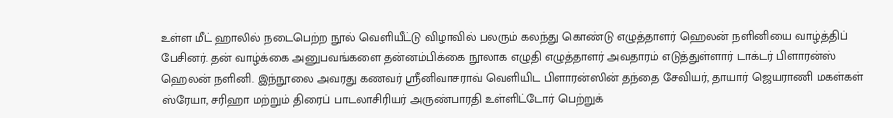உள்ள மீட் ஹாலில் நடைபெற்ற நூல் வெளியீட்டு விழாவில் பலரும் கலந்து கொண்டு எழுத்தாளர் ஹெலன் நளினியை வாழ்த்திப் பேசினர். தன் வாழ்க்கை அனுபவங்களை தன்னம்பிக்கை நூலாக எழுதி எழுத்தாளர் அவதாரம் எடுத்துள்ளார் டாக்டர் பிளாரன்ஸ் ஹெலன் நளினி. இந்நூலை அவரது கணவர் ஸ்ரீனிவாசராவ் வெளியிட பிளாரன்ஸின் தந்தை சேவியர், தாயார் ஜெயராணி மகள்கள் ஸ்ரேயா, சரிஹா மற்றும் திரைப் பாடலாசிரியர் அருண்பாரதி உள்ளிட்டோர் பெற்றுக்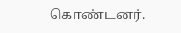கொண்டனர்.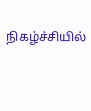நிகழ்ச்சியில்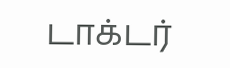டாக்டர்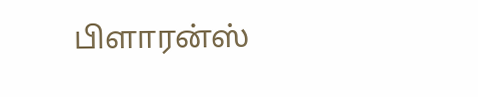பிளாரன்ஸ்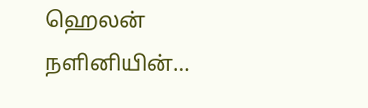ஹெலன் நளினியின்…